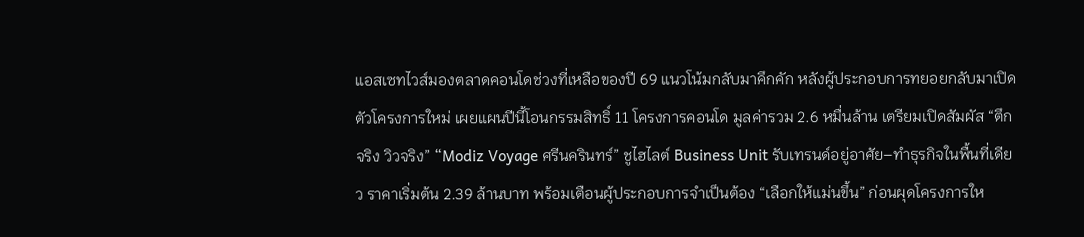แอสเซทไวส์มองตลาดคอนโดช่วงที่เหลือของปี 69 แนวโน้มกลับมาคึกคัก หลังผู้ประกอบการทยอยกลับมาเปิดตัวโครงการใหม่ เผยแผนปีนี้โอนกรรมสิทธิ์ 11 โครงการคอนโด มูลค่ารวม 2.6 หมื่นล้าน เตรียมเปิดสัมผัส “ตึกจริง วิวจริง” “Modiz Voyage ศรีนครินทร์” ชูไฮไลต์ Business Unit รับเทรนด์อยู่อาศัย–ทำธุรกิจในพื้นที่เดียว ราคาเริ่มต้น 2.39 ล้านบาท พร้อมเตือนผู้ประกอบการจำเป็นต้อง “เลือกให้แม่นขึ้น” ก่อนผุดโครงการให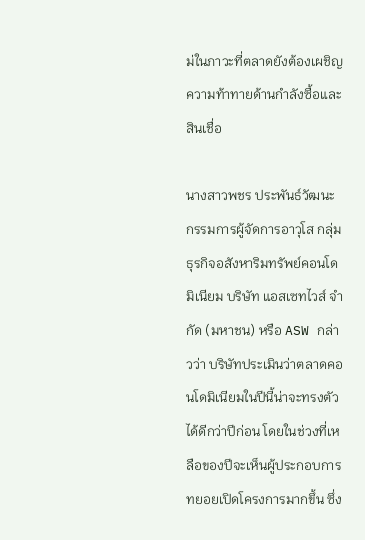ม่ในภาวะที่ตลาดยังต้องเผชิญความท้าทายด้านกำลังซื้อและสินเชื่อ

นางสาวพชร ประพันธ์วัฒนะ กรรมการผู้จัดการอาวุโส กลุ่มธุรกิจอสังหาริมทรัพย์คอนโดมิเนียม บริษัท แอสเซทไวส์ จำกัด (มหาชน) หรือ ASW กล่าวว่า บริษัทประเมินว่าตลาดคอนโดมิเนียมในปีนี้น่าจะทรงตัวได้ดีกว่าปีก่อน โดยในช่วงที่เหลือของปีจะเห็นผู้ประกอบการทยอยเปิดโครงการมากขึ้น ซึ่ง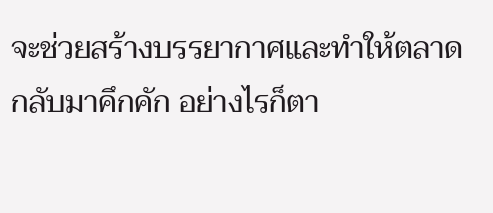จะช่วยสร้างบรรยากาศและทำให้ตลาดกลับมาคึกคัก อย่างไรก็ตา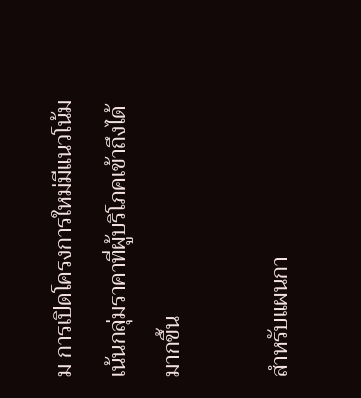ม การเปิดโครงการใหม่มีแนวโน้มเน้นกลุ่มราคาที่ผู้บริโภคเข้าถึงได้มากขึ้น

สำหรับแผนกา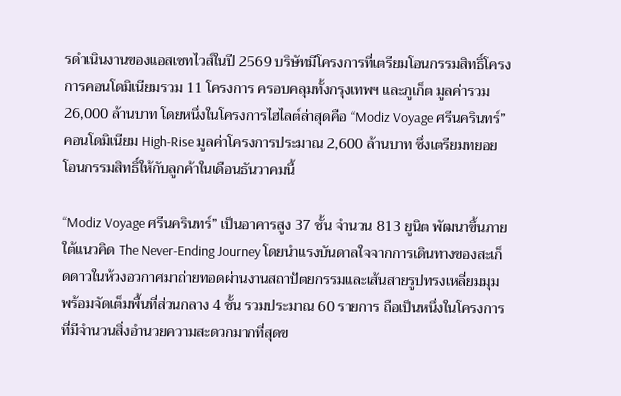รดำเนินงานของแอสเซทไวส์ในปี 2569 บริษัทมีโครงการที่เตรียมโอนกรรมสิทธิ์โครงการคอนโดมิเนียมรวม 11 โครงการ ครอบคลุมทั้งกรุงเทพฯ และภูเก็ต มูลค่ารวม 26,000 ล้านบาท โดยหนึ่งในโครงการไฮไลต์ล่าสุดคือ “Modiz Voyage ศรีนครินทร์” คอนโดมิเนียม High-Rise มูลค่าโครงการประมาณ 2,600 ล้านบาท ซึ่งเตรียมทยอยโอนกรรมสิทธิ์ให้กับลูกค้าในเดือนธันวาคมนี้

“Modiz Voyage ศรีนครินทร์” เป็นอาคารสูง 37 ชั้น จำนวน 813 ยูนิต พัฒนาขึ้นภายใต้แนวคิด The Never-Ending Journey โดยนำแรงบันดาลใจจากการเดินทางของสะเก็ดดาวในห้วงอวกาศมาถ่ายทอดผ่านงานสถาปัตยกรรมและเส้นสายรูปทรงเหลี่ยมมุม พร้อมจัดเต็มพื้นที่ส่วนกลาง 4 ชั้น รวมประมาณ 60 รายการ ถือเป็นหนึ่งในโครงการที่มีจำนวนสิ่งอำนวยความสะดวกมากที่สุดข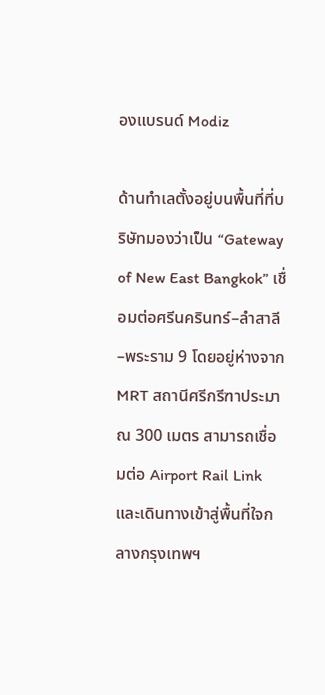องแบรนด์ Modiz

ด้านทำเลตั้งอยู่บนพื้นที่ที่บริษัทมองว่าเป็น “Gateway of New East Bangkok” เชื่อมต่อศรีนครินทร์–ลำสาลี–พระราม 9 โดยอยู่ห่างจาก MRT สถานีศรีกรีฑาประมาณ 300 เมตร สามารถเชื่อมต่อ Airport Rail Link และเดินทางเข้าสู่พื้นที่ใจกลางกรุงเทพฯ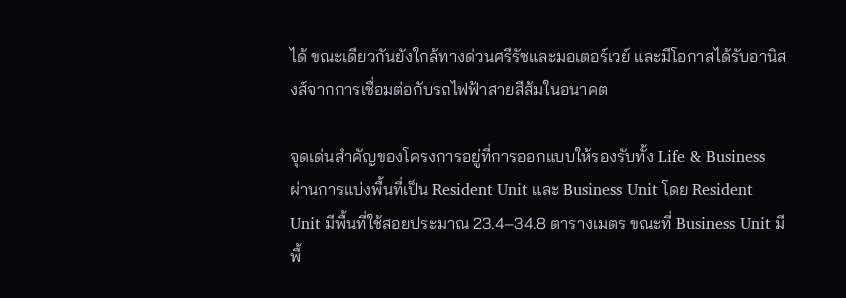ได้ ขณะเดียวกันยังใกล้ทางด่วนศรีรัชและมอเตอร์เวย์ และมีโอกาสได้รับอานิสงส์จากการเชื่อมต่อกับรถไฟฟ้าสายสีส้มในอนาคต

จุดเด่นสำคัญของโครงการอยู่ที่การออกแบบให้รองรับทั้ง Life & Business ผ่านการแบ่งพื้นที่เป็น Resident Unit และ Business Unit โดย Resident Unit มีพื้นที่ใช้สอยประมาณ 23.4–34.8 ตารางเมตร ขณะที่ Business Unit มีพื้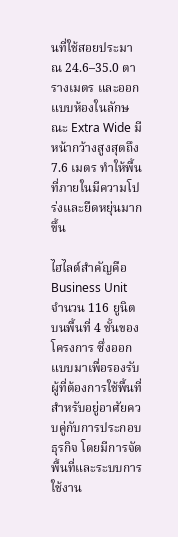นที่ใช้สอยประมาณ 24.6–35.0 ตารางเมตร และออกแบบห้องในลักษณะ Extra Wide มีหน้ากว้างสูงสุดถึง 7.6 เมตร ทำให้พื้นที่ภายในมีความโปร่งและยืดหยุ่นมากขึ้น

ไฮไลต์สำคัญคือ Business Unit จำนวน 116 ยูนิต บนพื้นที่ 4 ชั้นของโครงการ ซึ่งออกแบบมาเพื่อรองรับผู้ที่ต้องการใช้พื้นที่สำหรับอยู่อาศัยควบคู่กับการประกอบธุรกิจ โดยมีการจัดพื้นที่และระบบการใช้งาน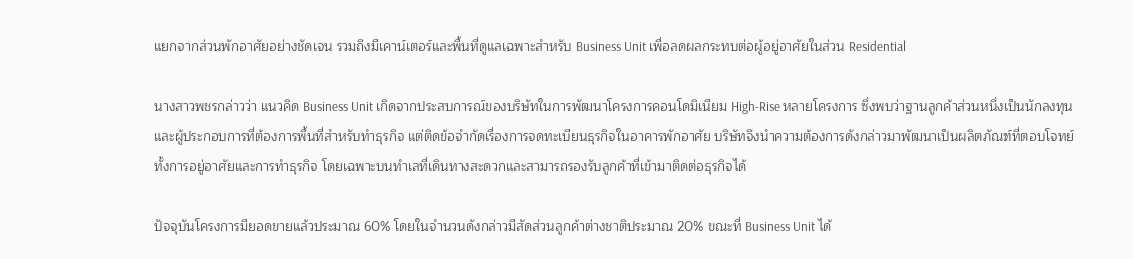แยกจากส่วนพักอาศัยอย่างชัดเจน รวมถึงมีเคาน์เตอร์และพื้นที่ดูแลเฉพาะสำหรับ Business Unit เพื่อลดผลกระทบต่อผู้อยู่อาศัยในส่วน Residential

นางสาวพชรกล่าวว่า แนวคิด Business Unit เกิดจากประสบการณ์ของบริษัทในการพัฒนาโครงการคอนโดมิเนียม High-Rise หลายโครงการ ซึ่งพบว่าฐานลูกค้าส่วนหนึ่งเป็นนักลงทุนและผู้ประกอบการที่ต้องการพื้นที่สำหรับทำธุรกิจ แต่ติดข้อจำกัดเรื่องการจดทะเบียนธุรกิจในอาคารพักอาศัย บริษัทจึงนำความต้องการดังกล่าวมาพัฒนาเป็นผลิตภัณฑ์ที่ตอบโจทย์ทั้งการอยู่อาศัยและการทำธุรกิจ โดยเฉพาะบนทำเลที่เดินทางสะดวกและสามารถรองรับลูกค้าที่เข้ามาติดต่อธุรกิจได้

ปัจจุบันโครงการมียอดขายแล้วประมาณ 60% โดยในจำนวนดังกล่าวมีสัดส่วนลูกค้าต่างชาติประมาณ 20% ขณะที่ Business Unit ได้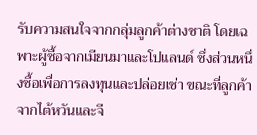รับความสนใจจากกลุ่มลูกค้าต่างชาติ โดยเฉพาะผู้ซื้อจากเมียนมาและโปแลนด์ ซึ่งส่วนหนึ่งซื้อเพื่อการลงทุนและปล่อยเช่า ขณะที่ลูกค้าจากไต้หวันและจี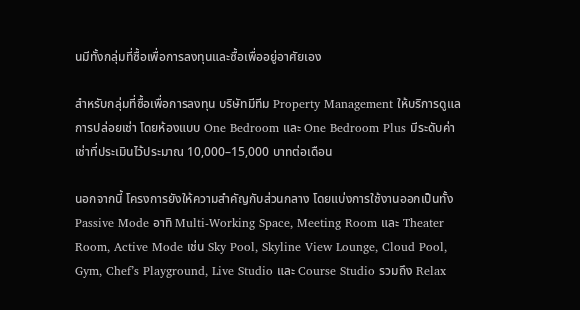นมีทั้งกลุ่มที่ซื้อเพื่อการลงทุนและซื้อเพื่ออยู่อาศัยเอง

สำหรับกลุ่มที่ซื้อเพื่อการลงทุน บริษัทมีทีม Property Management ให้บริการดูแลการปล่อยเช่า โดยห้องแบบ One Bedroom และ One Bedroom Plus มีระดับค่าเช่าที่ประเมินไว้ประมาณ 10,000–15,000 บาทต่อเดือน

นอกจากนี้ โครงการยังให้ความสำคัญกับส่วนกลาง โดยแบ่งการใช้งานออกเป็นทั้ง Passive Mode อาทิ Multi-Working Space, Meeting Room และ Theater Room, Active Mode เช่น Sky Pool, Skyline View Lounge, Cloud Pool, Gym, Chef’s Playground, Live Studio และ Course Studio รวมถึง Relax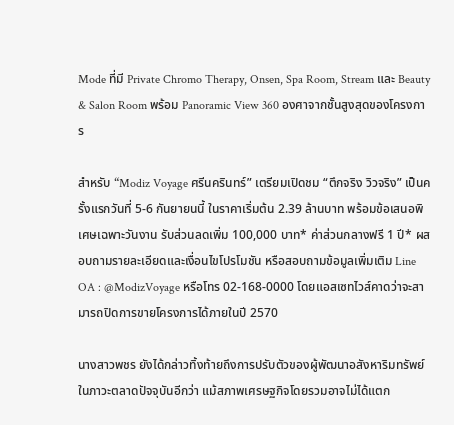Mode ที่มี Private Chromo Therapy, Onsen, Spa Room, Stream และ Beauty & Salon Room พร้อม Panoramic View 360 องศาจากชั้นสูงสุดของโครงการ

สำหรับ “Modiz Voyage ศรีนครินทร์” เตรียมเปิดชม “ตึกจริง วิวจริง” เป็นครั้งแรกวันที่ 5-6 กันยายนนี้ ในราคาเริ่มต้น 2.39 ล้านบาท พร้อมข้อเสนอพิเศษเฉพาะวันงาน รับส่วนลดเพิ่ม 100,000 บาท* ค่าส่วนกลางฟรี 1 ปี* ผสอบถามรายละเอียดและเงื่อนไขโปรโมชัน หรือสอบถามข้อมูลเพิ่มเติม Line OA : @ModizVoyage หรือโทร 02-168-0000 โดยแอสเซทไวส์คาดว่าจะสามารถปิดการขายโครงการได้ภายในปี 2570

นางสาวพชร ยังได้กล่าวทิ้งท้ายถึงการปรับตัวของผู้พัฒนาอสังหาริมทรัพย์ในภาวะตลาดปัจจุบันอีกว่า แม้สภาพเศรษฐกิจโดยรวมอาจไม่ได้แตก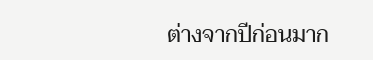ต่างจากปีก่อนมาก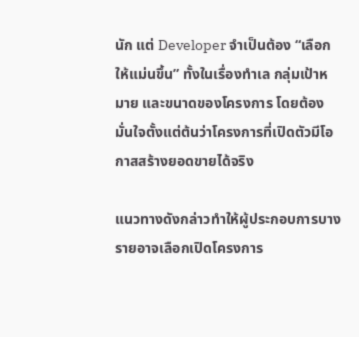นัก แต่ Developer จำเป็นต้อง “เลือกให้แม่นขึ้น” ทั้งในเรื่องทำเล กลุ่มเป้าหมาย และขนาดของโครงการ โดยต้องมั่นใจตั้งแต่ต้นว่าโครงการที่เปิดตัวมีโอกาสสร้างยอดขายได้จริง

แนวทางดังกล่าวทำให้ผู้ประกอบการบางรายอาจเลือกเปิดโครงการ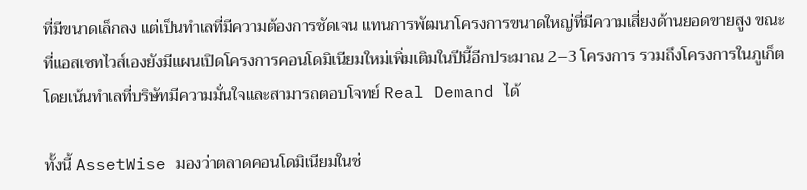ที่มีขนาดเล็กลง แต่เป็นทำเลที่มีความต้องการชัดเจน แทนการพัฒนาโครงการขนาดใหญ่ที่มีความเสี่ยงด้านยอดขายสูง ขณะที่แอสเซทไวส์เองยังมีแผนเปิดโครงการคอนโดมิเนียมใหม่เพิ่มเติมในปีนี้อีกประมาณ 2–3 โครงการ รวมถึงโครงการในภูเก็ต โดยเน้นทำเลที่บริษัทมีความมั่นใจและสามารถตอบโจทย์ Real Demand ได้

ทั้งนี้ AssetWise มองว่าตลาดคอนโดมิเนียมในช่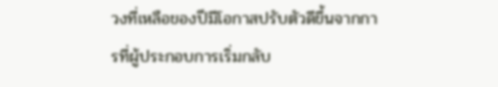วงที่เหลือของปีมีโอกาสปรับตัวดีขึ้นจากการที่ผู้ประกอบการเริ่มกลับ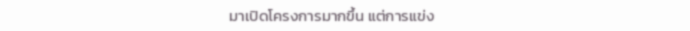มาเปิดโครงการมากขึ้น แต่การแข่ง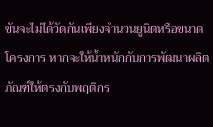ขันจะไม่ได้วัดกันเพียงจำนวนยูนิตหรือขนาดโครงการ หากจะให้น้ำหนักกับการพัฒนาผลิตภัณฑ์ให้ตรงกับพฤติกร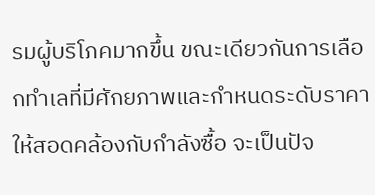รมผู้บริโภคมากขึ้น ขณะเดียวกันการเลือกทำเลที่มีศักยภาพและกำหนดระดับราคาให้สอดคล้องกับกำลังซื้อ จะเป็นปัจ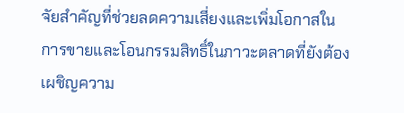จัยสำคัญที่ช่วยลดความเสี่ยงและเพิ่มโอกาสในการขายและโอนกรรมสิทธิ์ในภาวะตลาดที่ยังต้องเผชิญความ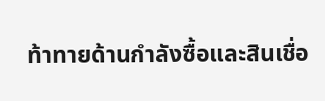ท้าทายด้านกำลังซื้อและสินเชื่อ